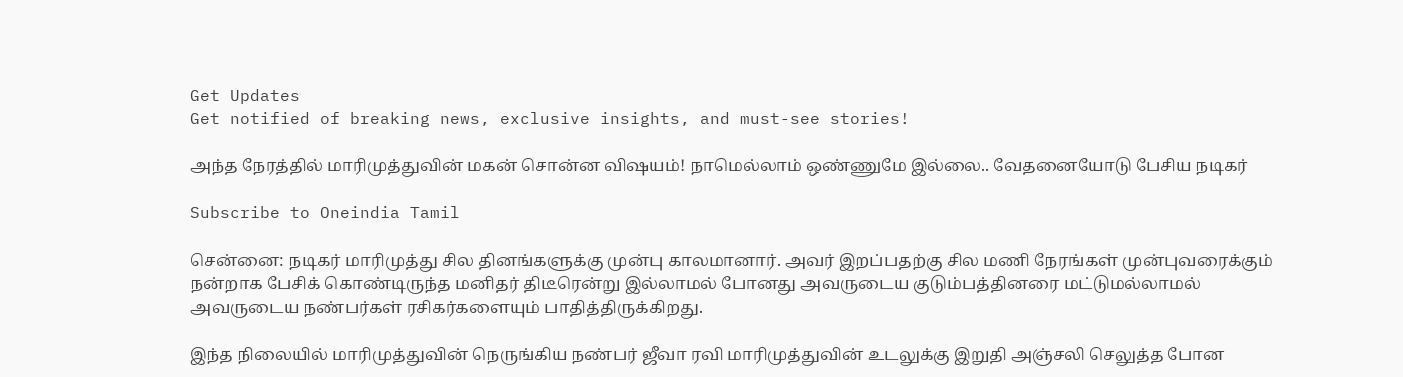Get Updates
Get notified of breaking news, exclusive insights, and must-see stories!

அந்த நேரத்தில் மாரிமுத்துவின் மகன் சொன்ன விஷயம்! நாமெல்லாம் ஒண்ணுமே இல்லை.. வேதனையோடு பேசிய நடிகர்

Subscribe to Oneindia Tamil

சென்னை: நடிகர் மாரிமுத்து சில தினங்களுக்கு முன்பு காலமானார். அவர் இறப்பதற்கு சில மணி நேரங்கள் முன்புவரைக்கும் நன்றாக பேசிக் கொண்டிருந்த மனிதர் திடீரென்று இல்லாமல் போனது அவருடைய குடும்பத்தினரை மட்டுமல்லாமல் அவருடைய நண்பர்கள் ரசிகர்களையும் பாதித்திருக்கிறது.

இந்த நிலையில் மாரிமுத்துவின் நெருங்கிய நண்பர் ஜீவா ரவி மாரிமுத்துவின் உடலுக்கு இறுதி அஞ்சலி செலுத்த போன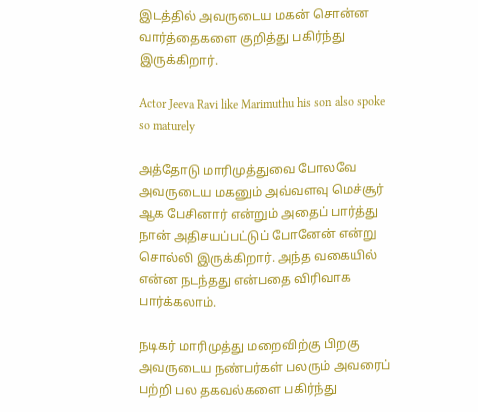இடத்தில் அவருடைய மகன் சொன்ன வார்த்தைகளை குறித்து பகிர்ந்து இருக்கிறார்.

Actor Jeeva Ravi like Marimuthu his son also spoke so maturely

அத்தோடு மாரிமுத்துவை போலவே அவருடைய மகனும் அவ்வளவு மெச்சூர் ஆக பேசினார் என்றும் அதைப் பார்த்து நான் அதிசயப்பட்டுப் போனேன் என்று சொல்லி இருக்கிறார். அந்த வகையில் என்ன நடந்தது என்பதை விரிவாக பார்க்கலாம்.

நடிகர் மாரிமுத்து மறைவிற்கு பிறகு அவருடைய நண்பர்கள் பலரும் அவரைப் பற்றி பல தகவல்களை பகிர்ந்து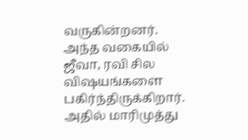வருகின்றனர். அந்த வகையில் ஜீவா, ரவி சில விஷயங்களை பகிர்ந்திருக்கிறார். அதில் மாரிமுத்து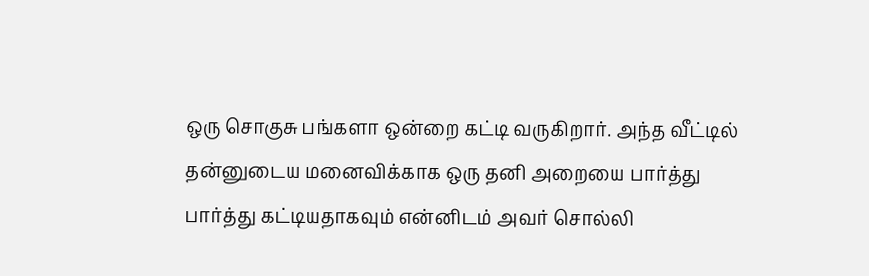ஒரு சொகுசு பங்களா ஒன்றை கட்டி வருகிறார். அந்த வீட்டில் தன்னுடைய மனைவிக்காக ஒரு தனி அறையை பார்த்து பார்த்து கட்டியதாகவும் என்னிடம் அவர் சொல்லி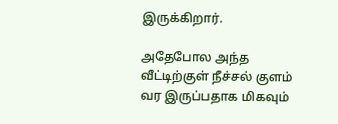இருக்கிறார்.

அதேபோல அந்த வீட்டிற்குள் நீச்சல் குளம் வர இருப்பதாக மிகவும்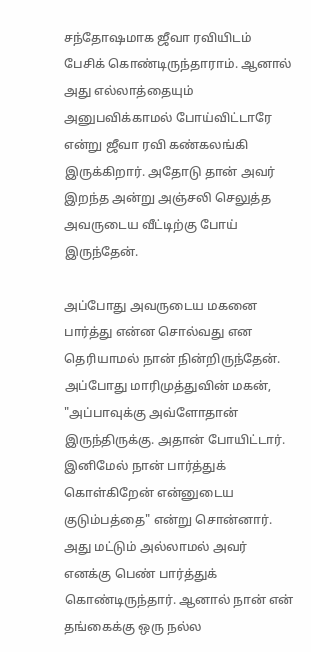சந்தோஷமாக ஜீவா ரவியிடம் பேசிக் கொண்டிருந்தாராம். ஆனால் அது எல்லாத்தையும் அனுபவிக்காமல் போய்விட்டாரே என்று ஜீவா ரவி கண்கலங்கி இருக்கிறார். அதோடு தான் அவர் இறந்த அன்று அஞ்சலி செலுத்த அவருடைய வீட்டிற்கு போய் இருந்தேன்.

அப்போது அவருடைய மகனை பார்த்து என்ன சொல்வது என தெரியாமல் நான் நின்றிருந்தேன். அப்போது மாரிமுத்துவின் மகன், "அப்பாவுக்கு அவ்ளோதான் இருந்திருக்கு. அதான் போயிட்டார். இனிமேல் நான் பார்த்துக் கொள்கிறேன் என்னுடைய குடும்பத்தை" என்று சொன்னார். அது மட்டும் அல்லாமல் அவர் எனக்கு பெண் பார்த்துக் கொண்டிருந்தார். ஆனால் நான் என் தங்கைக்கு ஒரு நல்ல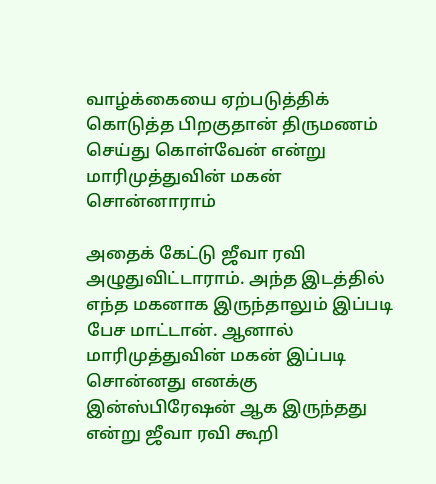வாழ்க்கையை ஏற்படுத்திக் கொடுத்த பிறகுதான் திருமணம் செய்து கொள்வேன் என்று மாரிமுத்துவின் மகன் சொன்னாராம்

அதைக் கேட்டு ஜீவா ரவி அழுதுவிட்டாராம். அந்த இடத்தில் எந்த மகனாக இருந்தாலும் இப்படி பேச மாட்டான். ஆனால் மாரிமுத்துவின் மகன் இப்படி சொன்னது எனக்கு இன்ஸ்பிரேஷன் ஆக இருந்தது என்று ஜீவா ரவி கூறி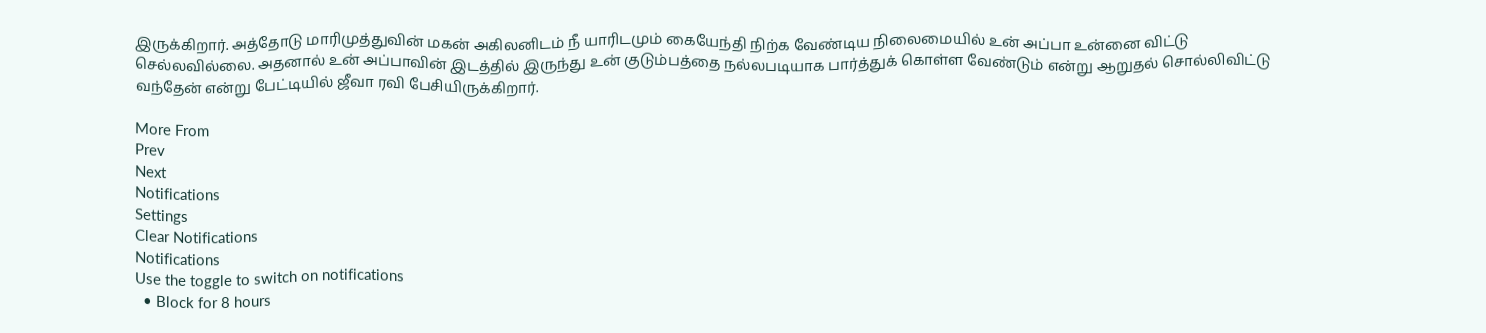இருக்கிறார். அத்தோடு மாரிமுத்துவின் மகன் அகிலனிடம் நீ யாரிடமும் கையேந்தி நிற்க வேண்டிய நிலைமையில் உன் அப்பா உன்னை விட்டு செல்லவில்லை. அதனால் உன் அப்பாவின் இடத்தில் இருந்து உன் குடும்பத்தை நல்லபடியாக பார்த்துக் கொள்ள வேண்டும் என்று ஆறுதல் சொல்லிவிட்டு வந்தேன் என்று பேட்டியில் ஜீவா ரவி பேசியிருக்கிறார்.

More From
Prev
Next
Notifications
Settings
Clear Notifications
Notifications
Use the toggle to switch on notifications
  • Block for 8 hours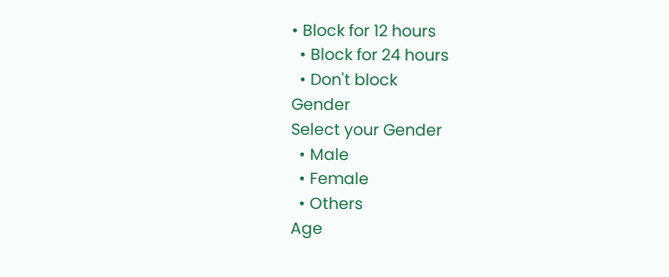• Block for 12 hours
  • Block for 24 hours
  • Don't block
Gender
Select your Gender
  • Male
  • Female
  • Others
Age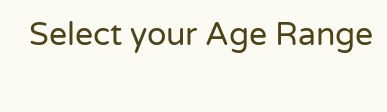Select your Age Range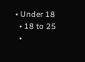• Under 18
  • 18 to 25
  •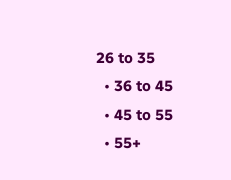26 to 35
  • 36 to 45
  • 45 to 55
  • 55+